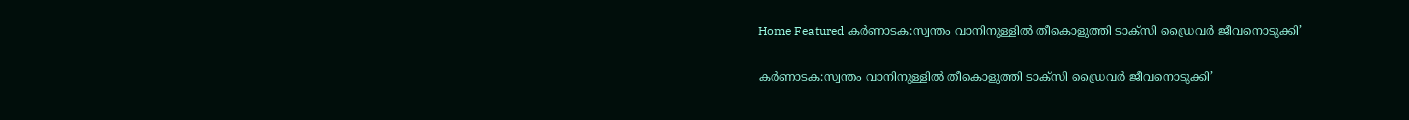Home Featured കർണാടക:സ്വന്തം വാനിനുള്ളില്‍ തീകൊളുത്തി ടാക്‌സി ഡ്രൈവര്‍ ജീവനൊടുക്കി’

കർണാടക:സ്വന്തം വാനിനുള്ളില്‍ തീകൊളുത്തി ടാക്‌സി ഡ്രൈവര്‍ ജീവനൊടുക്കി’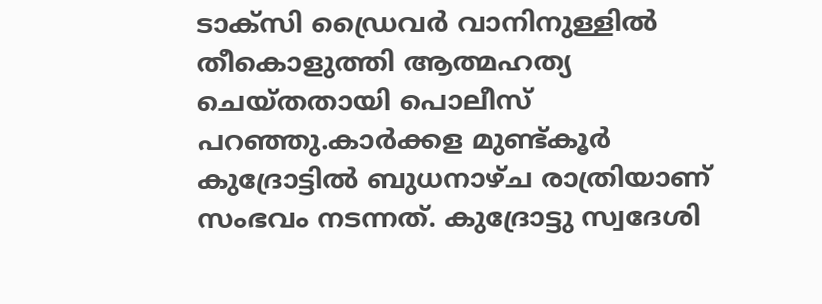ടാക്‌സി ഡ്രൈവര്‍ വാനിനുള്ളില്‍ തീകൊളുത്തി ആത്മഹത്യ ചെയ്തതായി പൊലീസ് പറഞ്ഞു.കാര്‍ക്കള മുണ്ട്കൂര്‍ കുദ്രോട്ടില്‍ ബുധനാഴ്ച രാത്രിയാണ് സംഭവം നടന്നത്. കുദ്രോട്ടു സ്വദേശി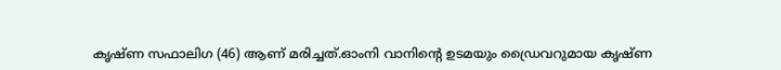കൃഷ്ണ സഫാലിഗ (46) ആണ് മരിച്ചത്.ഓംനി വാനിന്റെ ഉടമയും ഡ്രൈവറുമായ കൃഷ്ണ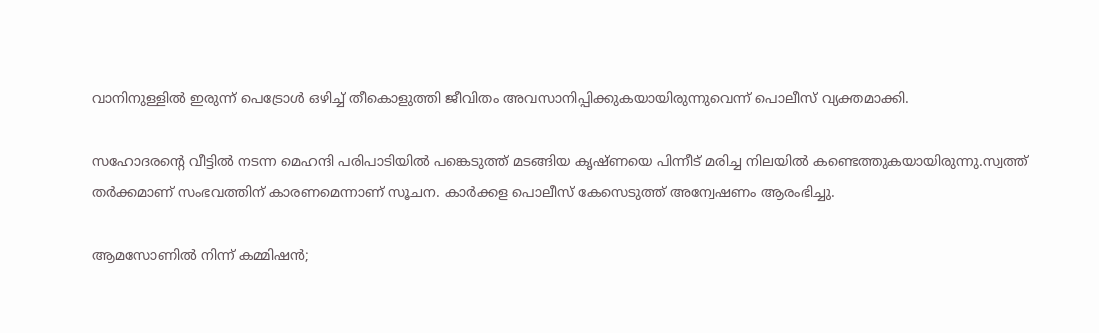വാനിനുള്ളില്‍ ഇരുന്ന് പെട്രോള്‍ ഒഴിച്ച്‌ തീകൊളുത്തി ജീവിതം അവസാനിപ്പിക്കുകയായിരുന്നുവെന്ന് പൊലീസ് വ്യക്തമാക്കി.

സഹോദരന്റെ വീട്ടില്‍ നടന്ന മെഹന്ദി പരിപാടിയില്‍ പങ്കെടുത്ത് മടങ്ങിയ കൃഷ്ണയെ പിന്നീട് മരിച്ച നിലയില്‍ കണ്ടെത്തുകയായിരുന്നു.സ്വത്ത് തര്‍ക്കമാണ് സംഭവത്തിന് കാരണമെന്നാണ് സൂചന. കാര്‍ക്കള പൊലീസ് കേസെടുത്ത് അന്വേഷണം ആരംഭിച്ചു.

ആമസോണില്‍ നിന്ന് കമ്മിഷന്‍;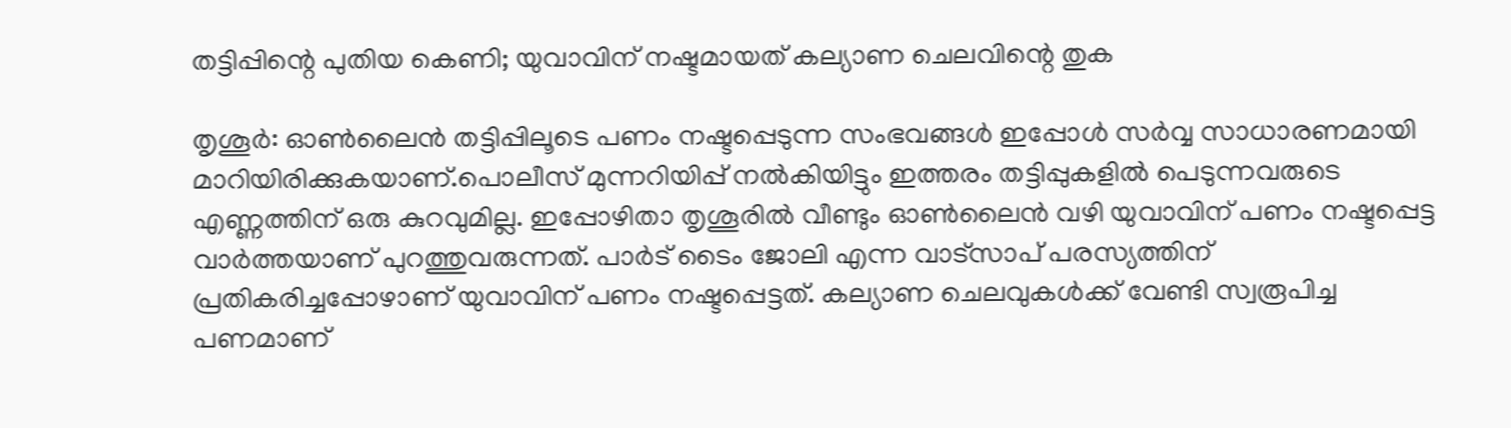തട്ടിപ്പിന്റെ പുതിയ കെണി; യുവാവിന് നഷ്ടമായത് കല്യാണ ചെലവിന്റെ തുക

തൃശൂര്‍: ഓണ്‍ലൈന്‍ തട്ടിപ്പിലൂടെ പണം നഷ്ടപ്പെടുന്ന സംഭവങ്ങള്‍ ഇപ്പോള്‍ സര്‍വ്വ സാധാരണമായി മാറിയിരിക്കുകയാണ്.പൊലീസ് മുന്നറിയിപ്പ് നല്‍കിയിട്ടും ഇത്തരം തട്ടിപ്പുകളില്‍ പെടുന്നവരുടെ എണ്ണത്തിന് ഒരു കുറവുമില്ല. ഇപ്പോഴിതാ തൃശൂരില്‍ വീണ്ടും ഓണ്‍ലൈന്‍ വഴി യുവാവിന് പണം നഷ്ടപ്പെട്ട വാര്‍ത്തയാണ് പുറത്തുവരുന്നത്. പാര്‍ട് ടൈം ജോലി എന്ന വാട്‌സാപ് പരസ്യത്തിന് പ്രതികരിച്ചപ്പോഴാണ് യുവാവിന് പണം നഷ്ടപ്പെട്ടത്. കല്യാണ ചെലവുകള്‍ക്ക് വേണ്ടി സ്വരൂപിച്ച പണമാണ്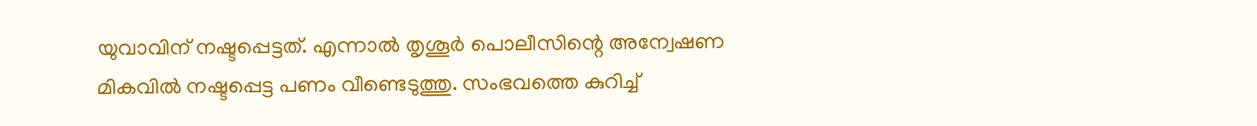യുവാവിന് നഷ്ടപ്പെട്ടത്. എന്നാല്‍ തൃശൂര്‍ പൊലീസിന്റെ അന്വേഷണ മികവില്‍ നഷ്ടപ്പെട്ട പണം വീണ്ടെടുത്തു. സംഭവത്തെ കുറിച്ച്‌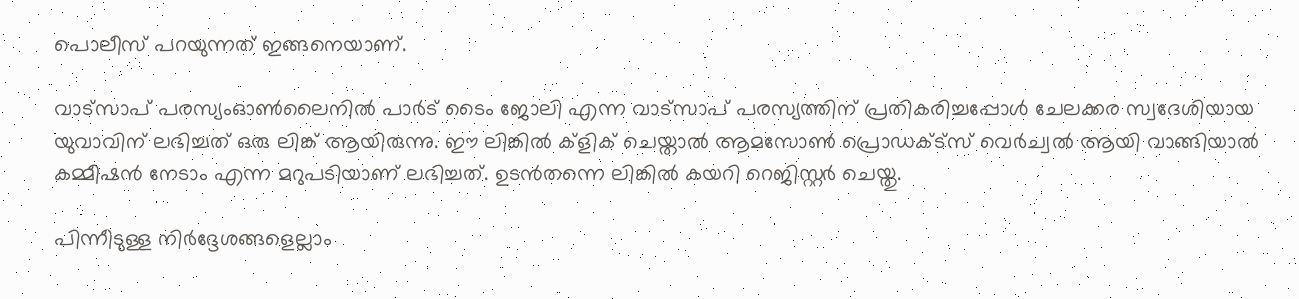പൊലീസ് പറയുന്നത് ഇങ്ങനെയാണ്.

വാട്‌സാപ് പരസ്യംഓണ്‍ലൈനില്‍ പാര്‍ട് ടൈം ജോലി എന്ന വാട്‌സാപ് പരസ്യത്തിന് പ്രതികരിച്ചപ്പോള്‍ ചേലക്കര സ്വദേശിയായ യുവാവിന് ലഭിച്ചത് ഒരു ലിങ്ക് ആയിരുന്നു. ഈ ലിങ്കില്‍ ക്‌ളിക് ചെയ്താല്‍ ആമസോണ്‍ പ്രൊഡക്‌ട്‌സ് വെര്‍ച്വല്‍ ആയി വാങ്ങിയാല്‍ കമ്മീഷന്‍ നേടാം എന്ന മറുപടിയാണ് ലഭിച്ചത്. ഉടന്‍തന്നെ ലിങ്കില്‍ കയറി റെജിസ്റ്റര്‍ ചെയ്തു.

പിന്നീടുള്ള നിര്‍ദ്ദേശങ്ങളെല്ലാം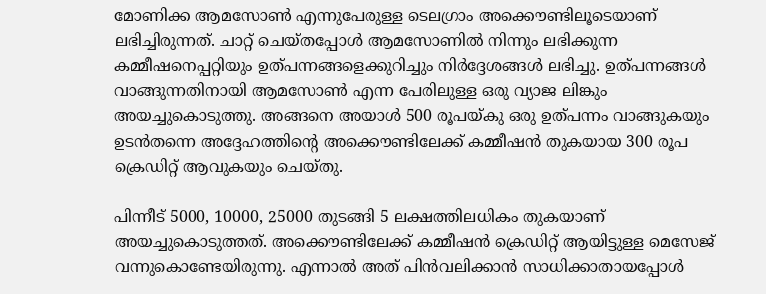മോണിക്ക ആമസോണ്‍ എന്നുപേരുള്ള ടെലഗ്രാം അക്കൌണ്ടിലൂടെയാണ് ലഭിച്ചിരുന്നത്. ചാറ്റ് ചെയ്തപ്പോള്‍ ആമസോണില്‍ നിന്നും ലഭിക്കുന്ന കമ്മീഷനെപ്പറ്റിയും ഉത്പന്നങ്ങളെക്കുറിച്ചും നിര്‍ദ്ദേശങ്ങള്‍ ലഭിച്ചു. ഉത്പന്നങ്ങള്‍ വാങ്ങുന്നതിനായി ആമസോണ്‍ എന്ന പേരിലുള്ള ഒരു വ്യാജ ലിങ്കും അയച്ചുകൊടുത്തു. അങ്ങനെ അയാള്‍ 500 രൂപയ്കു ഒരു ഉത്പന്നം വാങ്ങുകയും ഉടന്‍തന്നെ അദ്ദേഹത്തിന്റെ അക്കൌണ്ടിലേക്ക് കമ്മീഷന്‍ തുകയായ 300 രൂപ ക്രെഡിറ്റ് ആവുകയും ചെയ്തു.

പിന്നീട് 5000, 10000, 25000 തുടങ്ങി 5 ലക്ഷത്തിലധികം തുകയാണ് അയച്ചുകൊടുത്തത്. അക്കൌണ്ടിലേക്ക് കമ്മീഷന്‍ ക്രെഡിറ്റ് ആയിട്ടുള്ള മെസേജ് വന്നുകൊണ്ടേയിരുന്നു. എന്നാല്‍ അത് പിന്‍വലിക്കാന്‍ സാധിക്കാതായപ്പോള്‍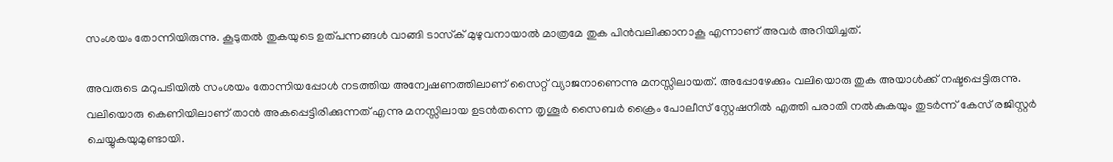സംശയം തോന്നിയിരുന്നു. കൂടുതല്‍ തുകയുടെ ഉത്പന്നങ്ങള്‍ വാങ്ങി ടാസ്‌ക് മുഴുവനായാല്‍ മാത്രമേ തുക പിന്‍വലിക്കാനാകൂ എന്നാണ് അവര്‍ അറിയിച്ചത്.

അവരുടെ മറുപടിയില്‍ സംശയം തോന്നിയപ്പോള്‍ നടത്തിയ അന്വേഷണത്തിലാണ് സൈറ്റ് വ്യാജനാണെന്നു മനസ്സിലായത്. അപ്പോഴേക്കും വലിയൊരു തുക അയാള്‍ക്ക് നഷ്ടപ്പെട്ടിരുന്നു. വലിയൊരു കെണിയിലാണ് താന്‍ അകപ്പെട്ടിരിക്കുന്നത് എന്നു മനസ്സിലായ ഉടന്‍തന്നെ തൃശൂര്‍ സൈബര്‍ ക്രൈം പോലീസ് സ്റ്റേഷനില്‍ എത്തി പരാതി നല്‍കുകയും തുടര്‍ന്ന് കേസ് രജിസ്റ്റര്‍ ചെയ്യുകയുമുണ്ടായി.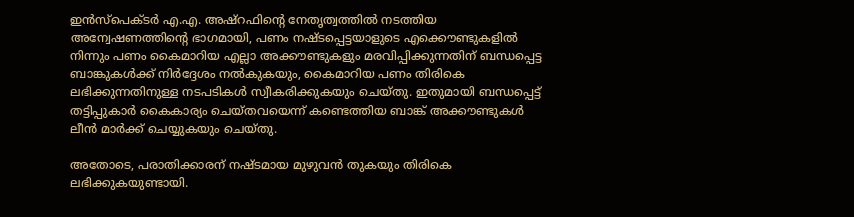ഇന്‍സ്‌പെക്ടര്‍ എ.എ. അഷ്‌റഫിന്റെ നേതൃത്വത്തില്‍ നടത്തിയ അന്വേഷണത്തിന്റെ ഭാഗമായി, പണം നഷ്ടപ്പെട്ടയാളുടെ എക്കൌണ്ടുകളില്‍ നിന്നും പണം കൈമാറിയ എല്ലാ അക്കൗണ്ടുകളും മരവിപ്പിക്കുന്നതിന് ബന്ധപ്പെട്ട ബാങ്കുകള്‍ക്ക് നിര്‍ദ്ദേശം നല്‍കുകയും, കൈമാറിയ പണം തിരികെ ലഭിക്കുന്നതിനുള്ള നടപടികള്‍ സ്വീകരിക്കുകയും ചെയ്തു. ഇതുമായി ബന്ധപ്പെട്ട് തട്ടിപ്പുകാര്‍ കൈകാര്യം ചെയ്തവയെന്ന് കണ്ടെത്തിയ ബാങ്ക് അക്കൗണ്ടുകള്‍ ലീന്‍ മാര്‍ക്ക് ചെയ്യുകയും ചെയ്തു.

അതോടെ, പരാതിക്കാരന് നഷ്ടമായ മുഴുവന്‍ തുകയും തിരികെ ലഭിക്കുകയുണ്ടായി.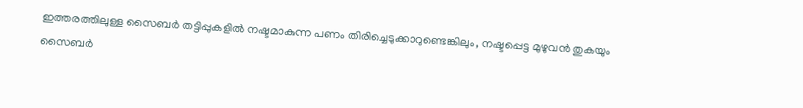ഇത്തരത്തിലുള്ള സൈബര്‍ തട്ടിപ്പുകളില്‍ നഷ്ടമാകുന്ന പണം തിരിച്ചെടുക്കാറുണ്ടെങ്കിലും, നഷ്ടപ്പെട്ട മുഴുവന്‍ തുകയും സൈബര്‍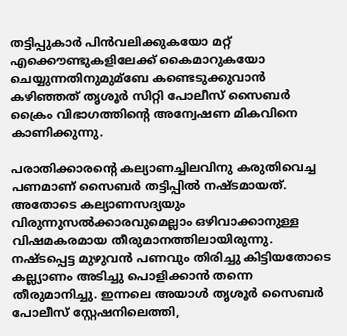തട്ടിപ്പുകാര്‍ പിന്‍വലിക്കുകയോ മറ്റ് എക്കൌണ്ടുകളിലേക്ക് കൈമാറുകയോ ചെയ്യുന്നതിനുമുമ്ബേ കണ്ടെടുക്കുവാന്‍ കഴിഞ്ഞത് തൃശൂര്‍ സിറ്റി പോലീസ് സൈബര്‍ ക്രൈം വിഭാഗത്തിന്റെ അന്വേഷണ മികവിനെ കാണിക്കുന്നു.

പരാതിക്കാരന്റെ കല്യാണച്ചിലവിനു കരുതിവെച്ച പണമാണ് സൈബര്‍ തട്ടിപ്പില്‍ നഷ്ടമായത്. അതോടെ കല്യാണസദ്യയും വിരുന്നുസല്‍ക്കാരവുമെല്ലാം ഒഴിവാക്കാനുള്ള വിഷമകരമായ തീരുമാനത്തിലായിരുന്നു. നഷ്ടപ്പെട്ട മുഴുവന്‍ പണവും തിരിച്ചു കിട്ടിയതോടെ കല്ല്യാണം അടിച്ചു പൊളിക്കാന്‍ തന്നെ തീരുമാനിച്ചു. ഇന്നലെ അയാള്‍ തൃശൂര്‍ സൈബര്‍ പോലീസ് സ്റ്റേഷനിലെത്തി,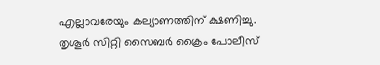എല്ലാവരേയും കല്യാണത്തിന് ക്ഷണിച്ചു. തൃശൂര്‍ സിറ്റി സൈബര്‍ ക്രൈം പോലീസ്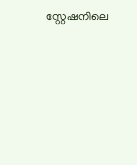സ്റ്റേഷനിലെ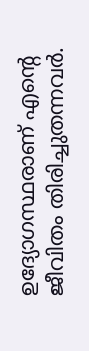ഉദ്യോഗസ്ഥരാണ് എന്റെ ജീവിതം തിരിച്ചുതന്നവര്‍.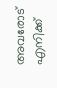അവരോട് എനിക്ക്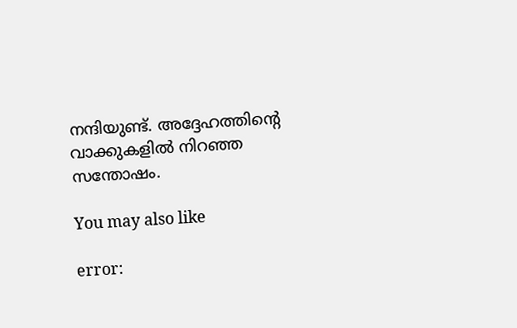നന്ദിയുണ്ട്. അദ്ദേഹത്തിന്റെ വാക്കുകളില്‍ നിറഞ്ഞ സന്തോഷം.

You may also like

error: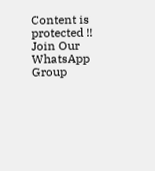Content is protected !!
Join Our WhatsApp Group